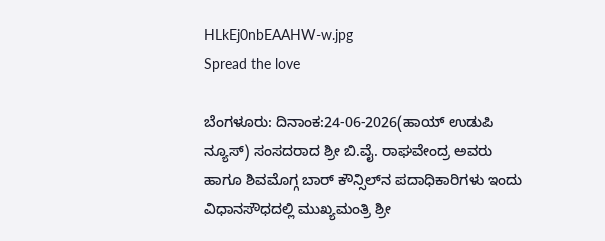HLkEj0nbEAAHW-w.jpg
Spread the love

ಬೆಂಗಳೂರು: ದಿನಾಂಕ:24-06-2026(ಹಾಯ್ ಉಡುಪಿ ನ್ಯೂಸ್) ಸಂಸದರಾದ ಶ್ರೀ ಬಿ.ವೈ. ರಾಘವೇಂದ್ರ ಅವರು ಹಾಗೂ ಶಿವಮೊಗ್ಗ ಬಾರ್ ಕೌನ್ಸಿಲ್‌ನ ಪದಾಧಿಕಾರಿಗಳು ಇಂದು ವಿಧಾನಸೌಧದಲ್ಲಿ ಮುಖ್ಯಮಂತ್ರಿ ಶ್ರೀ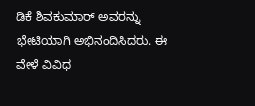ಡಿಕೆ ಶಿವಕುಮಾರ್ ಅವರನ್ನು ಭೇಟಿಯಾಗಿ ಅಭಿನಂದಿಸಿದರು. ಈ ವೇಳೆ ವಿವಿಧ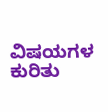ವಿಷಯಗಳ ಕುರಿತು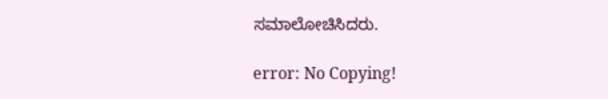ಸಮಾಲೋಚಿಸಿದರು.

error: No Copying!